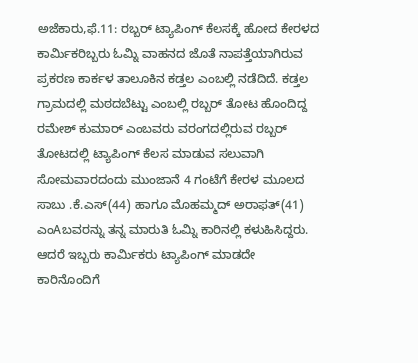ಅಜೆಕಾರು,ಫೆ.11: ರಬ್ಬರ್ ಟ್ಯಾಪಿಂಗ್ ಕೆಲಸಕ್ಕೆ ಹೋದ ಕೇರಳದ ಕಾರ್ಮಿಕರಿಬ್ಬರು ಓಮ್ನಿ ವಾಹನದ ಜೊತೆ ನಾಪತ್ತೆಯಾಗಿರುವ ಪ್ರಕರಣ ಕಾರ್ಕಳ ತಾಲೂಕಿನ ಕಡ್ತಲ ಎಂಬಲ್ಲಿ ನಡೆದಿದೆ. ಕಡ್ತಲ ಗ್ರಾಮದಲ್ಲಿ ಮಠದಬೆಟ್ಟು ಎಂಬಲ್ಲಿ ರಬ್ಬರ್ ತೋಟ ಹೊಂದಿದ್ದ ರಮೇಶ್ ಕುಮಾರ್ ಎಂಬವರು ವರಂಗದಲ್ಲಿರುವ ರಬ್ಬರ್ ತೋಟದಲ್ಲಿ ಟ್ಯಾಪಿಂಗ್ ಕೆಲಸ ಮಾಡುವ ಸಲುವಾಗಿ ಸೋಮವಾರದಂದು ಮುಂಜಾನೆ 4 ಗಂಟೆಗೆ ಕೇರಳ ಮೂಲದ ಸಾಬು .ಕೆ.ಎಸ್(44) ಹಾಗೂ ಮೊಹಮ್ಮದ್ ಅರಾಫತ್(41) ಎಂAಬವರನ್ನು ತನ್ನ ಮಾರುತಿ ಓಮ್ನಿ ಕಾರಿನಲ್ಲಿ ಕಳುಹಿಸಿದ್ದರು. ಆದರೆ ಇಬ್ಬರು ಕಾರ್ಮಿಕರು ಟ್ಯಾಪಿಂಗ್ ಮಾಡದೇ ಕಾರಿನೊಂದಿಗೆ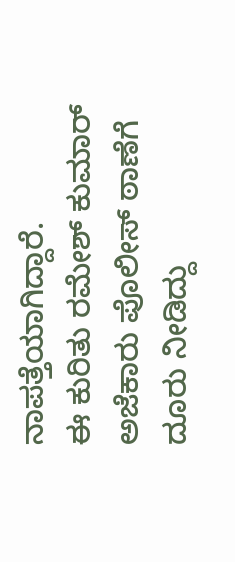ನಾಪತ್ತೆಯಾಗಿದ್ದಾರೆ.
ಈ ಕುರಿತು ರಮೇಶ್ ಕುಮಾರ್ ಅಜೆಕಾರು ಪೊಲೀಸ್ ಠಾಣೆಗೆ ದೂರು ನೀಡಿದ್ದು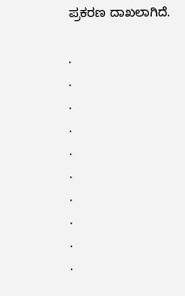ಪ್ರಕರಣ ದಾಖಲಾಗಿದೆ.

.
.
.
.
.
.
.
.
.
.